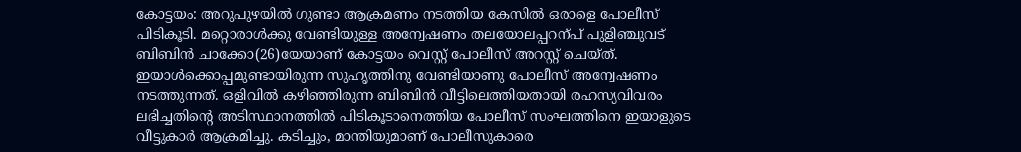കോട്ടയം: അറുപുഴയിൽ ഗുണ്ടാ ആക്രമണം നടത്തിയ കേസിൽ ഒരാളെ പോലീസ് പിടികൂടി. മറ്റൊരാൾക്കു വേണ്ടിയുള്ള അന്വേഷണം തലയോലപ്പറന്പ് പുളിഞ്ചുവട് ബിബിൻ ചാക്കോ(26)യേയാണ് കോട്ടയം വെസ്റ്റ് പോലീസ് അറസ്റ്റ് ചെയ്ത്. ഇയാൾക്കൊപ്പമുണ്ടായിരുന്ന സുഹൃത്തിനു വേണ്ടിയാണു പോലീസ് അന്വേഷണം നടത്തുന്നത്. ഒളിവിൽ കഴിഞ്ഞിരുന്ന ബിബിൻ വീട്ടിലെത്തിയതായി രഹസ്യവിവരം ലഭിച്ചതിന്റെ അടിസ്ഥാനത്തിൽ പിടികൂടാനെത്തിയ പോലീസ് സംഘത്തിനെ ഇയാളുടെ വീട്ടുകാർ ആക്രമിച്ചു. കടിച്ചും, മാന്തിയുമാണ് പോലീസുകാരെ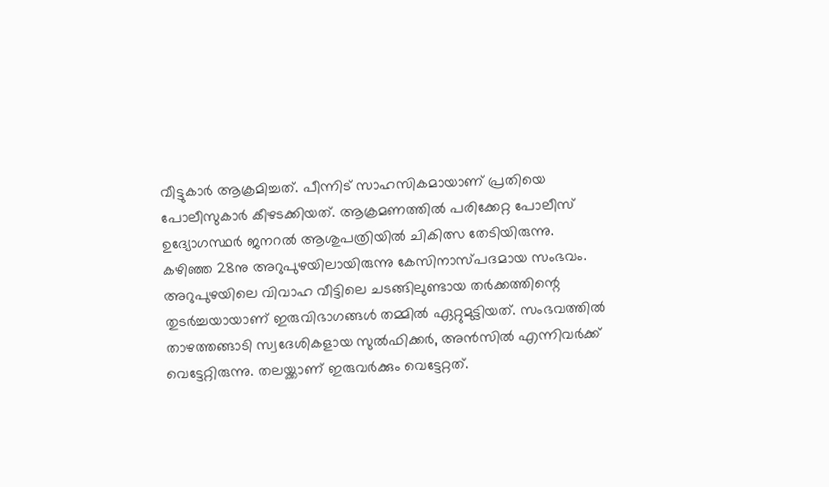വീട്ടുകാർ ആക്രമിച്ചത്. പീന്നിട് സാഹസികമായാണ് പ്രതിയെ പോലീസുകാർ കീഴടക്കിയത്. ആക്രമണത്തിൽ പരിക്കേറ്റ പോലീസ് ഉദ്യോഗസ്ഥർ ജനറൽ ആശുപത്രിയിൽ ചികിത്സ തേടിയിരുന്നു. കഴിഞ്ഞ 28നു അറുപുഴയിലായിരുന്നു കേസിനാസ്പദമായ സംഭവം. അറുപുഴയിലെ വിവാഹ വീട്ടിലെ ചടങ്ങിലുണ്ടായ തർക്കത്തിന്റെ തുടർച്ചയായാണ് ഇരുവിഭാഗങ്ങൾ തമ്മിൽ ഏറ്റുമുട്ടിയത്. സംഭവത്തിൽ താഴത്തങ്ങാടി സ്വദേശികളായ സുൽഫിക്കർ, അൻസിൽ എന്നിവർക്ക് വെട്ടേറ്റിരുന്നു. തലയ്ക്കാണ് ഇരുവർക്കും വെട്ടേറ്റത്.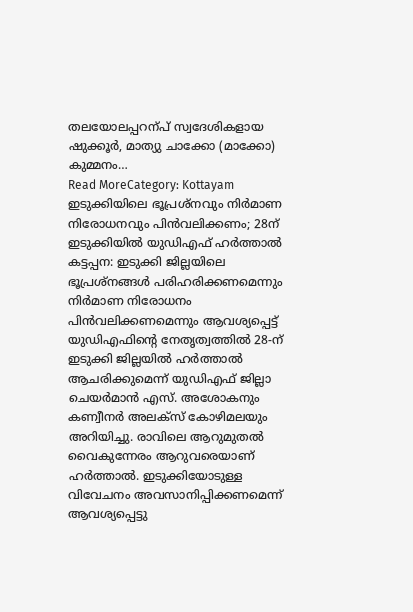തലയോലപ്പറന്പ് സ്വദേശികളായ ഷുക്കൂർ, മാത്യു ചാക്കോ (മാക്കോ) കുമ്മനം…
Read MoreCategory: Kottayam
ഇടുക്കിയിലെ ഭൂപ്രശ്നവും നിർമാണ നിരോധനവും പിൻവലിക്കണം; 28ന് ഇടുക്കിയിൽ യുഡിഎഫ് ഹർത്താൽ
കട്ടപ്പന: ഇടുക്കി ജില്ലയിലെ ഭൂപ്രശ്നങ്ങൾ പരിഹരിക്കണമെന്നും നിർമാണ നിരോധനം പിൻവലിക്കണമെന്നും ആവശ്യപ്പെട്ട് യുഡിഎഫിന്റെ നേതൃത്വത്തിൽ 28-ന് ഇടുക്കി ജില്ലയിൽ ഹർത്താൽ ആചരിക്കുമെന്ന് യുഡിഎഫ് ജില്ലാ ചെയർമാൻ എസ്. അശോകനും കണ്വീനർ അലക്സ് കോഴിമലയും അറിയിച്ചു. രാവിലെ ആറുമുതൽ വൈകുന്നേരം ആറുവരെയാണ് ഹർത്താൽ. ഇടുക്കിയോടുള്ള വിവേചനം അവസാനിപ്പിക്കണമെന്ന് ആവശ്യപ്പെട്ടു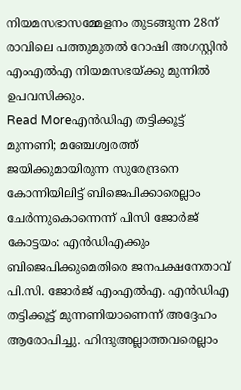നിയമസഭാസമ്മേളനം തുടങ്ങുന്ന 28ന് രാവിലെ പത്തുമുതൽ റോഷി അഗസ്റ്റിൻ എംഎൽഎ നിയമസഭയ്ക്കു മുന്നിൽ ഉപവസിക്കും.
Read Moreഎൻഡിഎ തട്ടിക്കൂട്ട് മുന്നണി; മഞ്ചേശ്വരത്ത് ജയിക്കുമായിരുന്ന സുരേന്ദ്രനെ കോന്നിയിലിട്ട് ബിജെപിക്കാരെല്ലാം ചേർന്നുകൊന്നെന്ന് പിസി ജോർജ്
കോട്ടയം: എൻഡിഎക്കും ബിജെപിക്കുമെതിരെ ജനപക്ഷനേതാവ് പി.സി. ജോർജ് എംഎൽഎ. എൻഡിഎ തട്ടിക്കൂട്ട് മുന്നണിയാണെന്ന് അദ്ദേഹം ആരോപിച്ചു. ഹിന്ദുഅല്ലാത്തവരെല്ലാം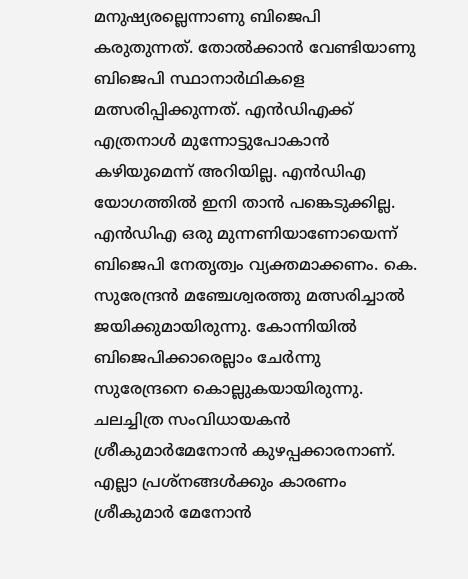മനുഷ്യരല്ലെന്നാണു ബിജെപി കരുതുന്നത്. തോൽക്കാൻ വേണ്ടിയാണു ബിജെപി സ്ഥാനാർഥികളെ മത്സരിപ്പിക്കുന്നത്. എൻഡിഎക്ക് എത്രനാൾ മുന്നോട്ടുപോകാൻ കഴിയുമെന്ന് അറിയില്ല. എൻഡിഎ യോഗത്തിൽ ഇനി താൻ പങ്കെടുക്കില്ല. എൻഡിഎ ഒരു മുന്നണിയാണോയെന്ന് ബിജെപി നേതൃത്വം വ്യക്തമാക്കണം. കെ. സുരേന്ദ്രൻ മഞ്ചേശ്വരത്തു മത്സരിച്ചാൽ ജയിക്കുമായിരുന്നു. കോന്നിയിൽ ബിജെപിക്കാരെല്ലാം ചേർന്നു സുരേന്ദ്രനെ കൊല്ലുകയായിരുന്നു. ചലച്ചിത്ര സംവിധായകൻ ശ്രീകുമാർമേനോൻ കുഴപ്പക്കാരനാണ്. എല്ലാ പ്രശ്നങ്ങൾക്കും കാരണം ശ്രീകുമാർ മേനോൻ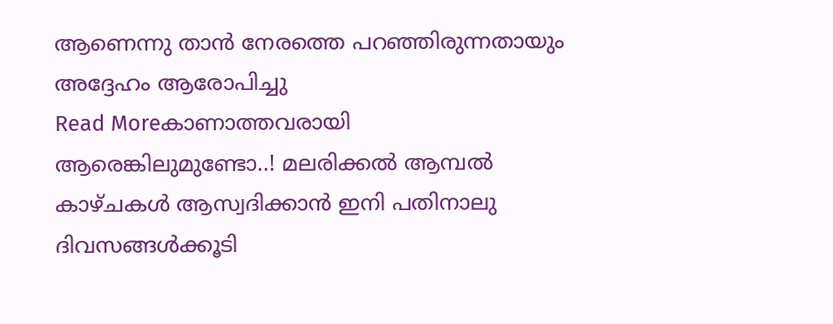ആണെന്നു താൻ നേരത്തെ പറഞ്ഞിരുന്നതായും അദ്ദേഹം ആരോപിച്ചു
Read Moreകാണാത്തവരായി ആരെങ്കിലുമുണ്ടോ..! മലരിക്കൽ ആമ്പൽ കാഴ്ചകൾ ആസ്വദിക്കാൻ ഇനി പതിനാലു ദിവസങ്ങൾക്കൂടി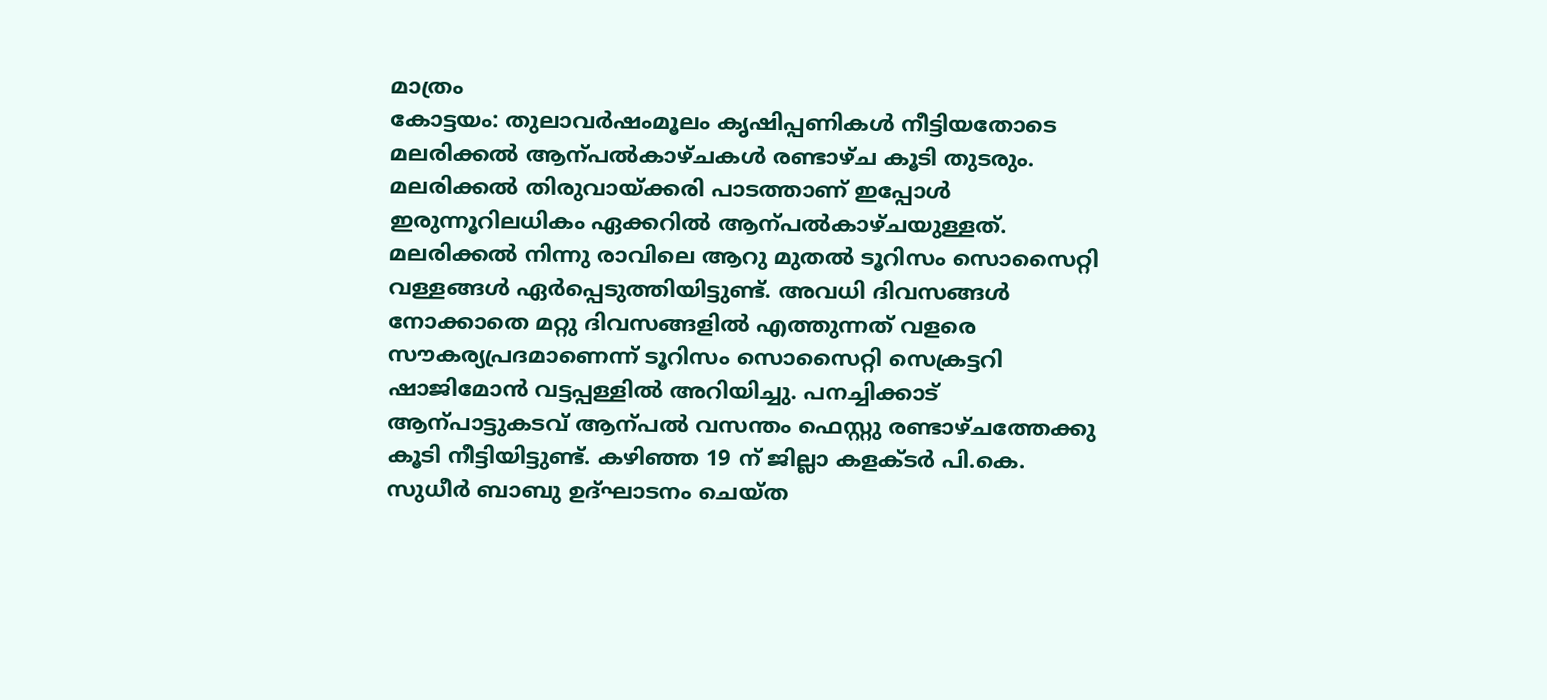മാത്രം
കോട്ടയം: തുലാവർഷംമൂലം കൃഷിപ്പണികൾ നീട്ടിയതോടെ മലരിക്കൽ ആന്പൽകാഴ്ചകൾ രണ്ടാഴ്ച കൂടി തുടരും. മലരിക്കൽ തിരുവായ്ക്കരി പാടത്താണ് ഇപ്പോൾ ഇരുന്നൂറിലധികം ഏക്കറിൽ ആന്പൽകാഴ്ചയുള്ളത്. മലരിക്കൽ നിന്നു രാവിലെ ആറു മുതൽ ടൂറിസം സൊസൈറ്റി വള്ളങ്ങൾ ഏർപ്പെടുത്തിയിട്ടുണ്ട്. അവധി ദിവസങ്ങൾ നോക്കാതെ മറ്റു ദിവസങ്ങളിൽ എത്തുന്നത് വളരെ സൗകര്യപ്രദമാണെന്ന് ടൂറിസം സൊസൈറ്റി സെക്രട്ടറി ഷാജിമോൻ വട്ടപ്പള്ളിൽ അറിയിച്ചു. പനച്ചിക്കാട് ആന്പാട്ടുകടവ് ആന്പൽ വസന്തം ഫെസ്റ്റു രണ്ടാഴ്ചത്തേക്കു കൂടി നീട്ടിയിട്ടുണ്ട്. കഴിഞ്ഞ 19 ന് ജില്ലാ കളക്ടർ പി.കെ. സുധീർ ബാബു ഉദ്ഘാടനം ചെയ്ത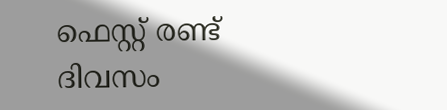ഫെസ്റ്റ് രണ്ട് ദിവസം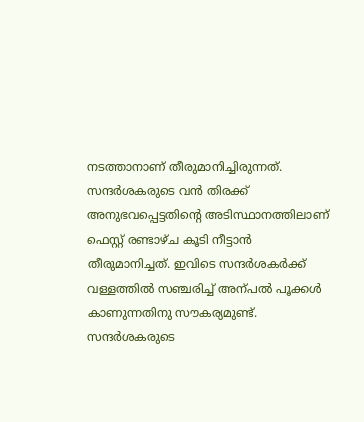നടത്താനാണ് തീരുമാനിച്ചിരുന്നത്. സന്ദർശകരുടെ വൻ തിരക്ക് അനുഭവപ്പെട്ടതിന്റെ അടിസ്ഥാനത്തിലാണ് ഫെസ്റ്റ് രണ്ടാഴ്ച കൂടി നീട്ടാൻ തീരുമാനിച്ചത്. ഇവിടെ സന്ദർശകർക്ക് വള്ളത്തിൽ സഞ്ചരിച്ച് അന്പൽ പൂക്കൾ കാണുന്നതിനു സൗകര്യമുണ്ട്. സന്ദർശകരുടെ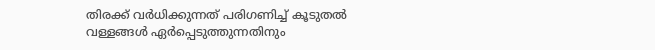തിരക്ക് വർധിക്കുന്നത് പരിഗണിച്ച് കൂടുതൽ വള്ളങ്ങൾ ഏർപ്പെടുത്തുന്നതിനും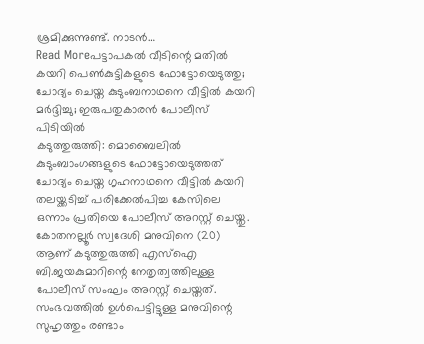ശ്രമിക്കുന്നുണ്ട്. നാടൻ…
Read Moreപട്ടാപകൽ വീടിന്റെ മതിൽ കയറി പെൺകുട്ടികളുടെ ഫോട്ടോയെടുത്തു; ചോദ്യം ചെയ്ത കുടുംബനാഥനെ വീട്ടിൽ കയറി മർദ്ദിച്ചു; ഇരുപതുകാരൻ പോലീസ് പിടിയിൽ
കടുത്തുരുത്തി: മൊബൈലിൽ കുടുംബാംഗങ്ങളുടെ ഫോട്ടോയെടുത്തത് ചോദ്യം ചെയ്ത ഗൃഹനാഥനെ വീട്ടിൽ കയറി തലയ്ക്കടിച്ച് പരിക്കേൽപിച്ച കേസിലെ ഒന്നാം പ്രതിയെ പോലീസ് അറസ്റ്റ് ചെയ്തു. കോതനല്ലൂർ സ്വദേശി മനുവിനെ (20) ആണ് കടുത്തുരുത്തി എസ്ഐ ബി.ജയകുമാറിന്റെ നേതൃത്വത്തിലുള്ള പോലീസ് സംഘം അറസ്റ്റ് ചെയ്തത്. സംഭവത്തിൽ ഉൾപെട്ടിട്ടുള്ള മനുവിന്റെ സുഹൃത്തും രണ്ടാം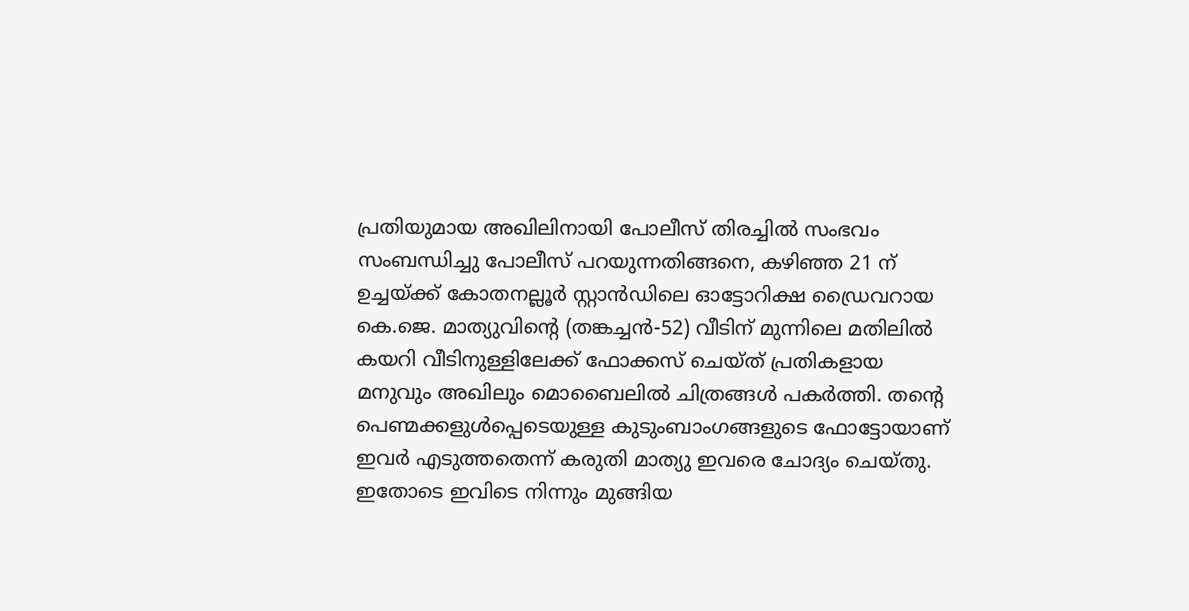പ്രതിയുമായ അഖിലിനായി പോലീസ് തിരച്ചിൽ സംഭവം സംബന്ധിച്ചു പോലീസ് പറയുന്നതിങ്ങനെ, കഴിഞ്ഞ 21 ന് ഉച്ചയ്ക്ക് കോതനല്ലൂർ സ്റ്റാൻഡിലെ ഓട്ടോറിക്ഷ ഡ്രൈവറായ കെ.ജെ. മാത്യുവിന്റെ (തങ്കച്ചൻ-52) വീടിന് മുന്നിലെ മതിലിൽ കയറി വീടിനുള്ളിലേക്ക് ഫോക്കസ് ചെയ്ത് പ്രതികളായ മനുവും അഖിലും മൊബൈലിൽ ചിത്രങ്ങൾ പകർത്തി. തന്റെ പെണ്മക്കളുൾപ്പെടെയുള്ള കുടുംബാംഗങ്ങളുടെ ഫോട്ടോയാണ് ഇവർ എടുത്തതെന്ന് കരുതി മാത്യു ഇവരെ ചോദ്യം ചെയ്തു. ഇതോടെ ഇവിടെ നിന്നും മുങ്ങിയ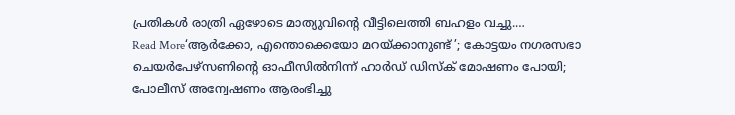പ്രതികൾ രാത്രി ഏഴോടെ മാത്യുവിന്റെ വീട്ടിലെത്തി ബഹളം വച്ചു.…
Read More‘ആർക്കോ, എന്തൊക്കെയോ മറയ്ക്കാനുണ്ട് ’; കോട്ടയം നഗരസഭാ ചെയർപേഴ്സണിന്റെ ഓഫീസിൽനിന്ന് ഹാർഡ് ഡിസ്ക് മോഷണം പോയി; പോലീസ് അന്വേഷണം ആരംഭിച്ചു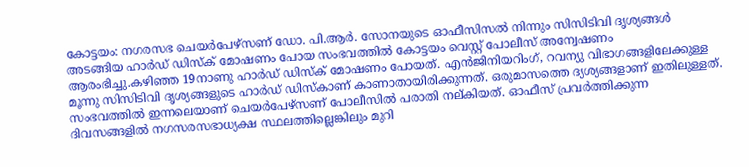കോട്ടയം: നഗരസഭ ചെയർപേഴ്സണ് ഡോ. പി.ആർ. സോനയുടെ ഓഫീസിസൽ നിന്നും സിസിടിവി ദൃശ്യങ്ങൾ അടങ്ങിയ ഹാർഡ് ഡിസ്ക് മോഷണം പോയ സംഭവത്തിൽ കോട്ടയം വെസ്റ്റ് പോലീസ് അന്വേഷണം ആരംഭിച്ചു.കഴിഞ്ഞ 19നാണു ഹാർഡ് ഡിസ്ക് മോഷണം പോയത്. എൻജിനിയറിംഗ്, റവന്യു വിഭാഗങ്ങളിലേക്കുള്ള മൂന്നു സിസിടിവി ദൃശ്യങ്ങളുടെ ഹാർഡ് ഡിസ്കാണ് കാണാതായിരിക്കുന്നത്. ഒരുമാസത്തെ ദ്യശ്യങ്ങളാണ് ഇതിലുള്ളത്. സംഭവത്തിൽ ഇന്നലെയാണ് ചെയർപേഴ്സണ് പോലീസിൽ പരാതി നല്കിയത്. ഓഫീസ് പ്രവർത്തിക്കുന്ന ദിവസങ്ങളിൽ നഗസരസഭാധ്യക്ഷ സ്ഥലത്തില്ലെങ്കിലും മുറി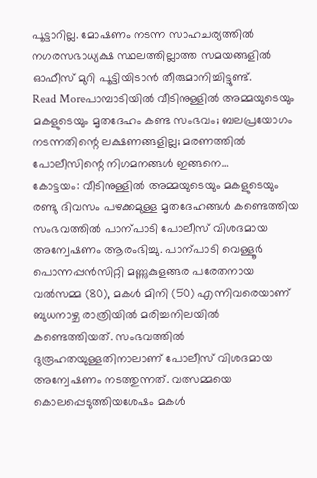പൂട്ടാറില്ല. മോഷണം നടന്ന സാഹചര്യത്തിൽ നഗരസഭാധ്യക്ഷ സ്ഥലത്തില്ലാത്ത സമയങ്ങളിൽ ഓഫീസ് മുറി പൂട്ടിയിടാൻ തീരുമാനിച്ചിട്ടുണ്ട്.
Read Moreപാമ്പാടിയിൽ വീടിനുള്ളിൽ അമ്മയുടെയും മകളുടെയും മൃതദേഹം കണ്ട സംഭവം; ബലപ്രയോഗം നടന്നതിന്റെ ലക്ഷണങ്ങളില്ല; മരണത്തിൽ പോലീസിന്റെ നിഗമനങ്ങൾ ഇങ്ങനെ…
കോട്ടയം: വീടിനുള്ളിൽ അമ്മയുടെയും മകളുടെയും രണ്ടു ദിവസം പഴക്കമുള്ള മൃതദേഹങ്ങൾ കണ്ടെത്തിയ സംഭവത്തിൽ പാന്പാടി പോലീസ് വിശദമായ അന്വേഷണം ആരംഭിച്ചു. പാന്പാടി വെള്ളൂർ പൊന്നപ്പൻസിറ്റി മണ്ണുകുളങ്ങര പരേതനായ വൽസമ്മ (80), മകൾ മിനി (50) എന്നിവരെയാണ് ബുധനാഴ്ച രാത്രിയിൽ മരിച്ചനിലയിൽ കണ്ടെത്തിയത്. സംഭവത്തിൽ ദുരൂഹതയുള്ളതിനാലാണ് പോലീസ് വിശദമായ അന്വേഷണം നടത്തുന്നത്. വത്സമ്മയെ കൊലപ്പെടുത്തിയശേഷം മകൾ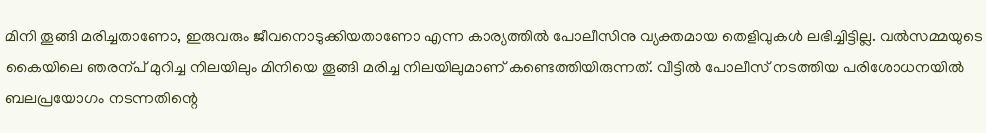മിനി തൂങ്ങി മരിച്ചതാണോ, ഇരുവരും ജീവനൊടുക്കിയതാണോ എന്ന കാര്യത്തിൽ പോലീസിനു വ്യക്തമായ തെളിവുകൾ ലഭിച്ചിട്ടില്ല. വൽസമ്മയുടെ കൈയിലെ ഞരന്പ് മുറിച്ച നിലയിലും മിനിയെ തൂങ്ങി മരിച്ച നിലയിലുമാണ് കണ്ടെത്തിയിരുന്നത്. വീട്ടിൽ പോലീസ് നടത്തിയ പരിശോധനയിൽ ബലപ്രയോഗം നടന്നതിന്റെ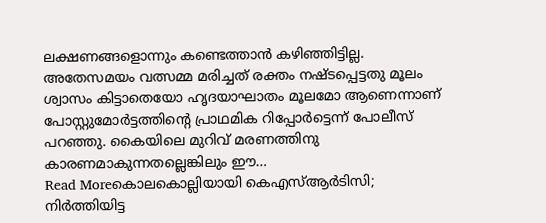ലക്ഷണങ്ങളൊന്നും കണ്ടെത്താൻ കഴിഞ്ഞിട്ടില്ല. അതേസമയം വത്സമ്മ മരിച്ചത് രക്തം നഷ്ടപ്പെട്ടതു മൂലം ശ്വാസം കിട്ടാതെയോ ഹൃദയാഘാതം മൂലമോ ആണെന്നാണ് പോസ്റ്റുമോർട്ടത്തിന്റെ പ്രാഥമിക റിപ്പോർട്ടെന്ന് പോലീസ് പറഞ്ഞു. കൈയിലെ മുറിവ് മരണത്തിനു കാരണമാകുന്നതല്ലെങ്കിലും ഈ…
Read Moreകൊലകൊല്ലിയായി കെഎസ്ആർടിസി; നിർത്തിയിട്ട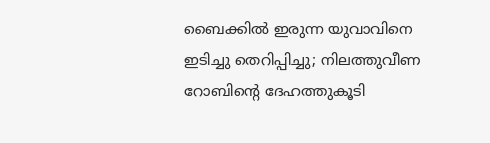ബൈക്കിൽ ഇരുന്ന യുവാവിനെ ഇടിച്ചു തെറിപ്പിച്ചു; നിലത്തുവീണ റോബിന്റെ ദേഹത്തുകൂടി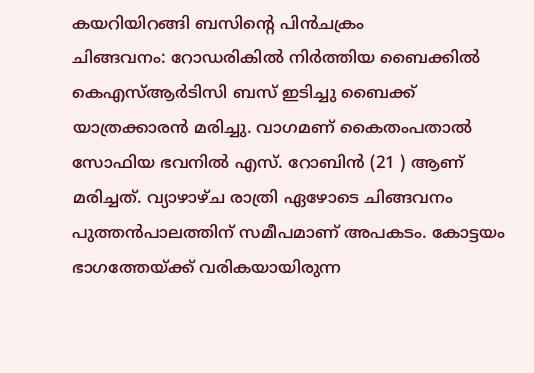കയറിയിറങ്ങി ബസിന്റെ പിൻചക്രം
ചിങ്ങവനം: റോഡരികിൽ നിർത്തിയ ബൈക്കിൽ കെഎസ്ആർടിസി ബസ് ഇടിച്ചു ബൈക്ക് യാത്രക്കാരൻ മരിച്ചു. വാഗമണ് കൈതംപതാൽ സോഫിയ ഭവനിൽ എസ്. റോബിൻ (21 ) ആണ് മരിച്ചത്. വ്യാഴാഴ്ച രാത്രി ഏഴോടെ ചിങ്ങവനം പുത്തൻപാലത്തിന് സമീപമാണ് അപകടം. കോട്ടയം ഭാഗത്തേയ്ക്ക് വരികയായിരുന്ന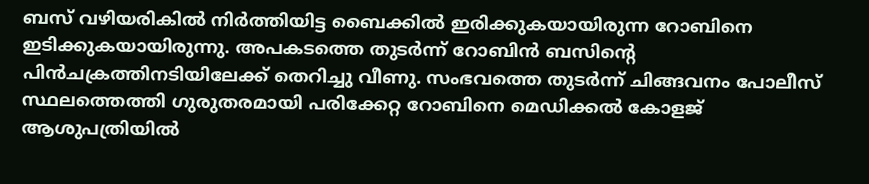ബസ് വഴിയരികിൽ നിർത്തിയിട്ട ബൈക്കിൽ ഇരിക്കുകയായിരുന്ന റോബിനെ ഇടിക്കുകയായിരുന്നു. അപകടത്തെ തുടർന്ന് റോബിൻ ബസിന്റെ പിൻചക്രത്തിനടിയിലേക്ക് തെറിച്ചു വീണു. സംഭവത്തെ തുടർന്ന് ചിങ്ങവനം പോലീസ് സ്ഥലത്തെത്തി ഗുരുതരമായി പരിക്കേറ്റ റോബിനെ മെഡിക്കൽ കോളജ് ആശുപത്രിയിൽ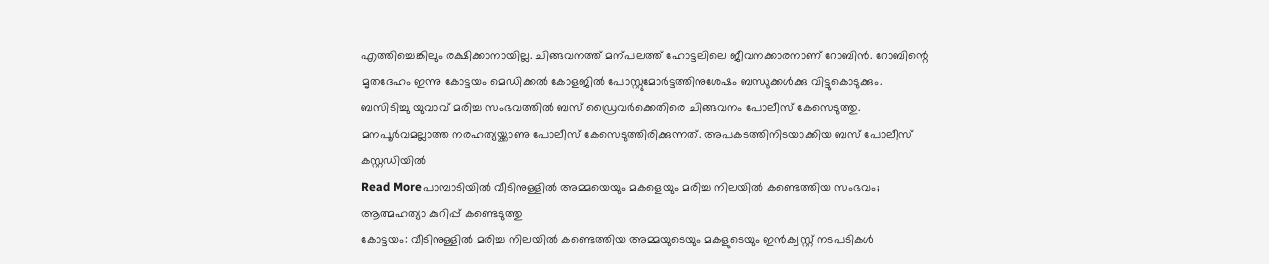എത്തിച്ചെങ്കിലും രക്ഷിക്കാനായില്ല. ചിങ്ങവനത്ത് മന്പലത്ത് ഹോട്ടലിലെ ജീവനക്കാരനാണ് റോബിൻ. റോബിന്റെ മൃതദേഹം ഇന്നു കോട്ടയം മെഡിക്കൽ കോളജിൽ പോസ്റ്റുമോർട്ടത്തിനുശേഷം ബന്ധുക്കൾക്കു വിട്ടുകൊടുക്കും. ബസിടിച്ചു യുവാവ് മരിച്ച സംഭവത്തിൽ ബസ് ഡ്രൈവർക്കെതിരെ ചിങ്ങവനം പോലീസ് കേസെടുത്തു. മനപൂർവമല്ലാത്ത നരഹത്യയ്ക്കാണു പോലീസ് കേസെടുത്തിരിക്കുന്നത്. അപകടത്തിനിടയാക്കിയ ബസ് പോലീസ് കസ്റ്റഡിയിൽ
Read Moreപാമ്പാടിയിൽ വീടിനുള്ളിൽ അമ്മയെയും മകളെയും മരിച്ച നിലയിൽ കണ്ടെത്തിയ സംഭവം; ആത്മഹത്യാ കുറിപ്പ് കണ്ടെടുത്തു
കോട്ടയം: വീടിനുള്ളിൽ മരിച്ച നിലയിൽ കണ്ടെത്തിയ അമ്മയുടെയും മകളുടെയും ഇൻക്വസ്റ്റ് നടപടികൾ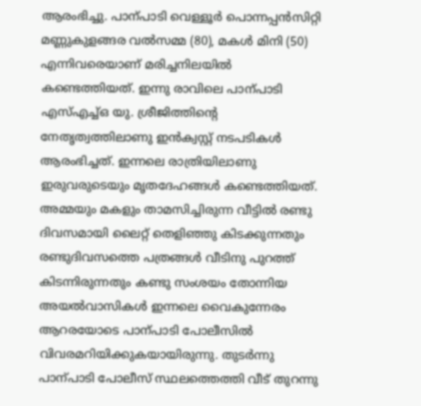ആരംഭിച്ചു. പാന്പാടി വെള്ളൂർ പൊന്നപ്പൻസിറ്റി മണ്ണുകുളങ്ങര വൽസമ്മ (80), മകൾ മിനി (50) എന്നിവരെയാണ് മരിച്ചനിലയിൽ കണ്ടെത്തിയത്. ഇന്നു രാവിലെ പാന്പാടി എസ്എച്ച്ഒ യു. ശ്രീജിത്തിന്റെ നേതൃത്വത്തിലാണു ഇൻക്വസ്റ്റ് നടപടികൾ ആരംഭിച്ചത്. ഇന്നലെ രാത്രിയിലാണു ഇരുവരുടെയും മൃതദേഹങ്ങൾ കണ്ടെത്തിയത്. അമ്മയും മകളും താമസിച്ചിരുന്ന വീട്ടിൽ രണ്ടു ദിവസമായി ലൈറ്റ് തെളിഞ്ഞു കിടക്കുന്നതും രണ്ടുദിവസത്തെ പത്രങ്ങൾ വീടിനു പുറത്ത് കിടന്നിരുന്നതും കണ്ടു സംശയം തോന്നിയ അയൽവാസികൾ ഇന്നലെ വൈകുന്നേരം ആറരയോടെ പാന്പാടി പോലീസിൽ വിവരമറിയിക്കുകയായിരുന്നു. തുടർന്നു പാന്പാടി പോലീസ് സ്ഥലത്തെത്തി വീട് തുറന്നു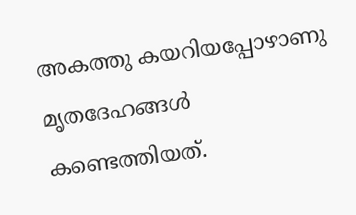അകത്തു കയറിയപ്പോഴാണു മൃതദേഹങ്ങൾ കണ്ടെത്തിയത്.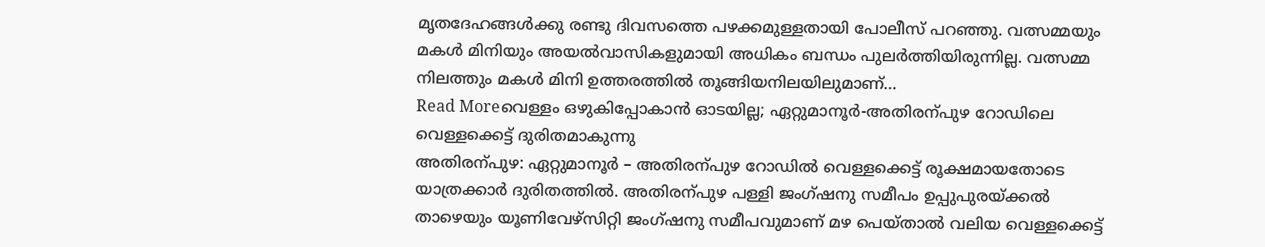മൃതദേഹങ്ങൾക്കു രണ്ടു ദിവസത്തെ പഴക്കമുള്ളതായി പോലീസ് പറഞ്ഞു. വത്സമ്മയും മകൾ മിനിയും അയൽവാസികളുമായി അധികം ബന്ധം പുലർത്തിയിരുന്നില്ല. വത്സമ്മ നിലത്തും മകൾ മിനി ഉത്തരത്തിൽ തൂങ്ങിയനിലയിലുമാണ്…
Read Moreവെള്ളം ഒഴുകിപ്പോകാൻ ഓടയില്ല; ഏറ്റുമാനൂർ-അതിരന്പുഴ റോഡിലെ വെള്ളക്കെട്ട് ദുരിതമാകുന്നു
അതിരന്പുഴ: ഏറ്റുമാനൂർ – അതിരന്പുഴ റോഡിൽ വെള്ളക്കെട്ട് രൂക്ഷമായതോടെ യാത്രക്കാർ ദുരിതത്തിൽ. അതിരന്പുഴ പള്ളി ജംഗ്ഷനു സമീപം ഉപ്പുപുരയ്ക്കൽ താഴെയും യൂണിവേഴ്സിറ്റി ജംഗ്ഷനു സമീപവുമാണ് മഴ പെയ്താൽ വലിയ വെള്ളക്കെട്ട്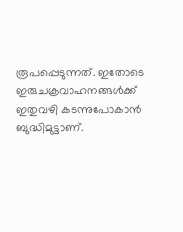രൂപപ്പെടുന്നത്. ഇതോടെ ഇരുചക്രവാഹനങ്ങൾക്ക് ഇതുവഴി കടന്നുപോകാൻ ബുദ്ധിമുട്ടാണ്.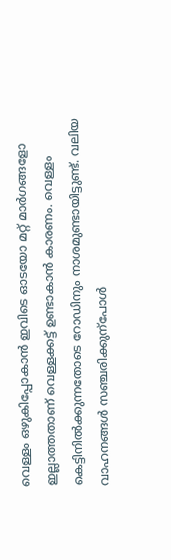വെള്ളം ഒഴുകിപ്പോകാൻ ഇവിടെ ഓടയോ മറ്റ് മാർഗങ്ങളോ ഇല്ലാത്തതാണ് വെള്ളക്കട്ട് ഉണ്ടാകാൻ കാരണം. വെള്ളം കെട്ടിനിൽക്കുന്നതോടെ റോഡിനും നാശമുണ്ടായിട്ടുണ്ട്. വലിയ വാഹനങ്ങൾ സഞ്ചരിക്കുന്പോൾ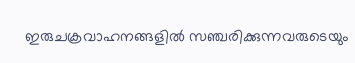ഇരുചക്രവാഹനങ്ങളിൽ സഞ്ചരിക്കുന്നവരുടെയും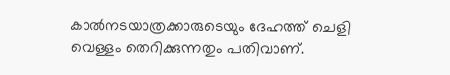കാൽനടയാത്രക്കാരുടെയും ദേഹത്ത് ചെളി വെള്ളം തെറിക്കുന്നതും പതിവാണ്.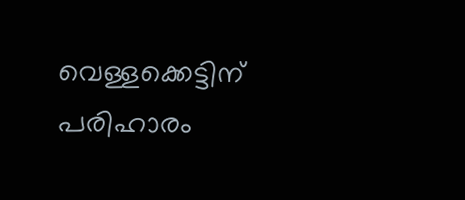വെള്ളക്കെട്ടിന് പരിഹാരം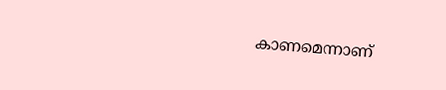കാണമെന്നാണ്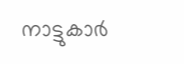നാട്ടുകാർ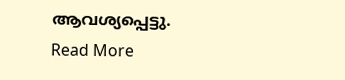ആവശ്യപ്പെട്ടു.
Read More